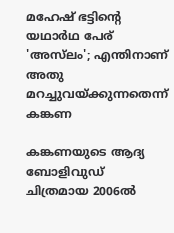മഹേഷ് ഭട്ടിന്‍റെ യഥാര്‍ഥ പേര് 'അസ്‍ലം'; എന്തിനാണ് അതു മറച്ചുവയ്ക്കുന്നതെന്ന് കങ്കണ

കങ്കണയുടെ ആദ്യ ബോളിവുഡ് ചിത്രമായ 2006ല്‍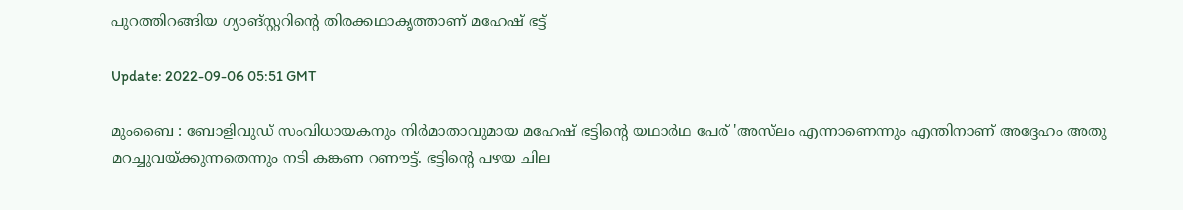പുറത്തിറങ്ങിയ ഗ്യാങ്സ്റ്ററിന്‍റെ തിരക്കഥാകൃത്താണ് മഹേഷ് ഭട്ട്

Update: 2022-09-06 05:51 GMT

മുംബൈ : ബോളിവുഡ് സംവിധായകനും നിര്‍മാതാവുമായ മഹേഷ് ഭട്ടിന്‍റെ യഥാര്‍ഥ പേര് 'അസ്‍ലം എന്നാണെന്നും എന്തിനാണ് അദ്ദേഹം അതു മറച്ചുവയ്ക്കുന്നതെന്നും നടി കങ്കണ റണൗട്ട്. ഭട്ടിന്‍റെ പഴയ ചില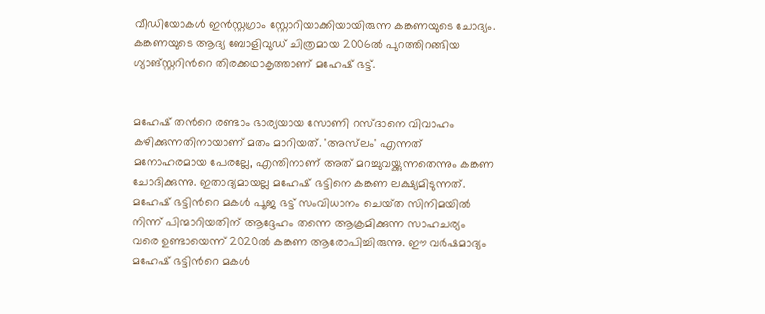വീഡിയോകള്‍ ഇന്‍സ്റ്റഗ്രാം സ്റ്റോറിയാക്കിയായിരുന്ന കങ്കണയുടെ ചോദ്യം. കങ്കണയുടെ ആദ്യ ബോളിവുഡ് ചിത്രമായ 2006ല്‍ പുറത്തിറങ്ങിയ ഗ്യാങ്സ്റ്ററിന്‍റെ തിരക്കഥാകൃത്താണ് മഹേഷ് ഭട്ട്.


മഹേഷ് തന്‍റെ രണ്ടാം ഭാര്യയായ സോണി റസ്‌ദാനെ വിവാഹം കഴിക്കുന്നതിനായാണ് മതം മാറിയത്. 'അസ്‌ലം' എന്നത് മനോഹരമായ പേരല്ലേ, എന്തിനാണ് അത് മറച്ചുവയ്ക്കുന്നതെന്നും കങ്കണ ചോദിക്കുന്നു. ഇതാദ്യമായല്ല മഹേഷ് ഭട്ടിനെ കങ്കണ ലക്ഷ്യമിടുന്നത്. മഹേഷ് ഭട്ടിന്‍റെ മകൾ പൂജ ഭട്ട് സംവിധാനം ചെയ്‌ത സിനിമയിൽ നിന്ന് പിന്മാറിയതിന് ആദ്ദേഹം തന്നെ ആക്രമിക്കുന്ന സാഹചര്യം വരെ ഉണ്ടായെന്ന് 2020ൽ കങ്കണ ആരോപിച്ചിരുന്നു. ഈ വർഷമാദ്യം മഹേഷ് ഭട്ടിന്‍റെ മകൾ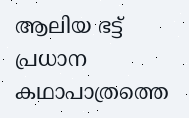ആലിയ ഭട്ട് പ്രധാന കഥാപാത്രത്തെ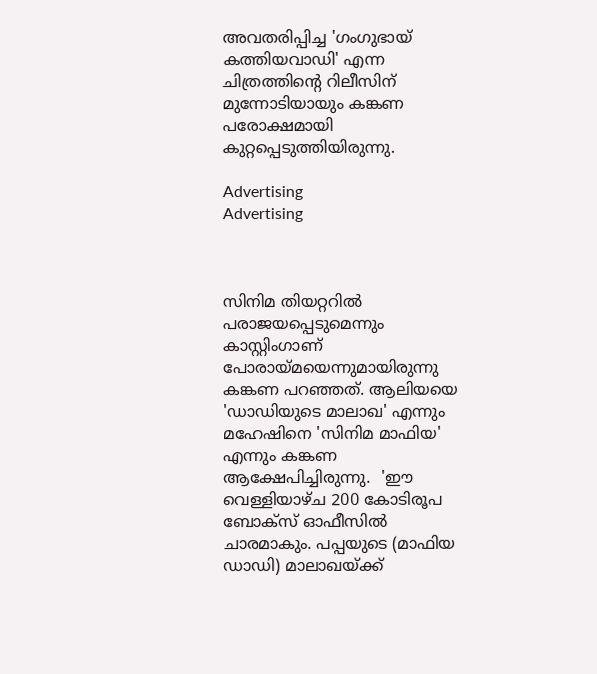അവതരിപ്പിച്ച 'ഗംഗുഭായ് കത്തിയവാഡി' എന്ന ചിത്രത്തിന്‍റെ റിലീസിന് മുന്നോടിയായും കങ്കണ പരോക്ഷമായി കുറ്റപ്പെടുത്തിയിരുന്നു.

Advertising
Advertising



സിനിമ തിയറ്ററിൽ പരാജയപ്പെടുമെന്നും കാസ്റ്റിംഗാണ് പോരായ്‌മയെന്നുമായിരുന്നു കങ്കണ പറഞ്ഞത്. ആലിയയെ 'ഡാഡിയുടെ മാലാഖ' എന്നും മഹേഷിനെ 'സിനിമ മാഫിയ' എന്നും കങ്കണ ആക്ഷേപിച്ചിരുന്നു.  'ഈ വെള്ളിയാഴ്ച 200 കോടിരൂപ ബോക്‌സ് ഓഫീസില്‍ ചാരമാകും. പപ്പയുടെ (മാഫിയ ഡാഡി) മാലാഖയ്ക്ക്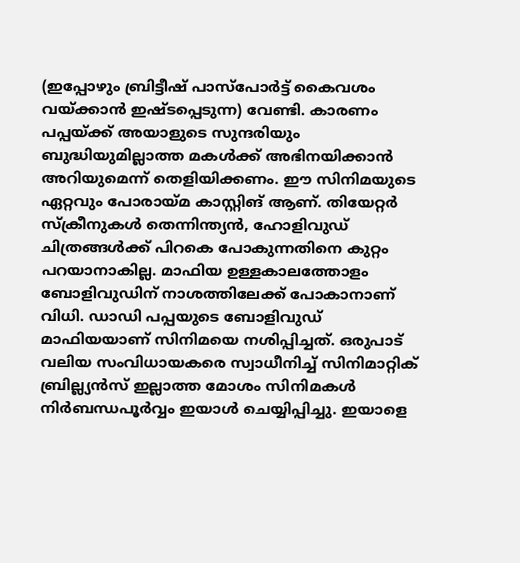(ഇപ്പോഴും ബ്രിട്ടീഷ് പാസ്‌പോര്‍ട്ട് കൈവശം വയ്ക്കാന്‍ ഇഷ്ടപ്പെടുന്ന) വേണ്ടി. കാരണം പപ്പയ്ക്ക് അയാളുടെ സുന്ദരിയും ബുദ്ധിയുമില്ലാത്ത മകള്‍ക്ക് അഭിനയിക്കാന്‍ അറിയുമെന്ന് തെളിയിക്കണം. ഈ സിനിമയുടെ ഏറ്റവും പോരായ്മ കാസ്റ്റിങ് ആണ്. തിയേറ്റര്‍ സ്‌ക്രീനുകള്‍ തെന്നിന്ത്യന്‍, ഹോളിവുഡ് ചിത്രങ്ങള്‍ക്ക് പിറകെ പോകുന്നതിനെ കുറ്റം പറയാനാകില്ല. മാഫിയ ഉള്ളകാലത്തോളം ബോളിവുഡിന് നാശത്തിലേക്ക് പോകാനാണ് വിധി. ഡാഡി പപ്പയുടെ ബോളിവുഡ് മാഫിയയാണ് സിനിമയെ നശിപ്പിച്ചത്. ഒരുപാട് വലിയ സംവിധായകരെ സ്വാധീനിച്ച് സിനിമാറ്റിക് ബ്രില്ല്യന്‍സ് ഇല്ലാത്ത മോശം സിനിമകള്‍ നിര്‍ബന്ധപൂര്‍വ്വം ഇയാള്‍ ചെയ്യിപ്പിച്ചു. ഇയാളെ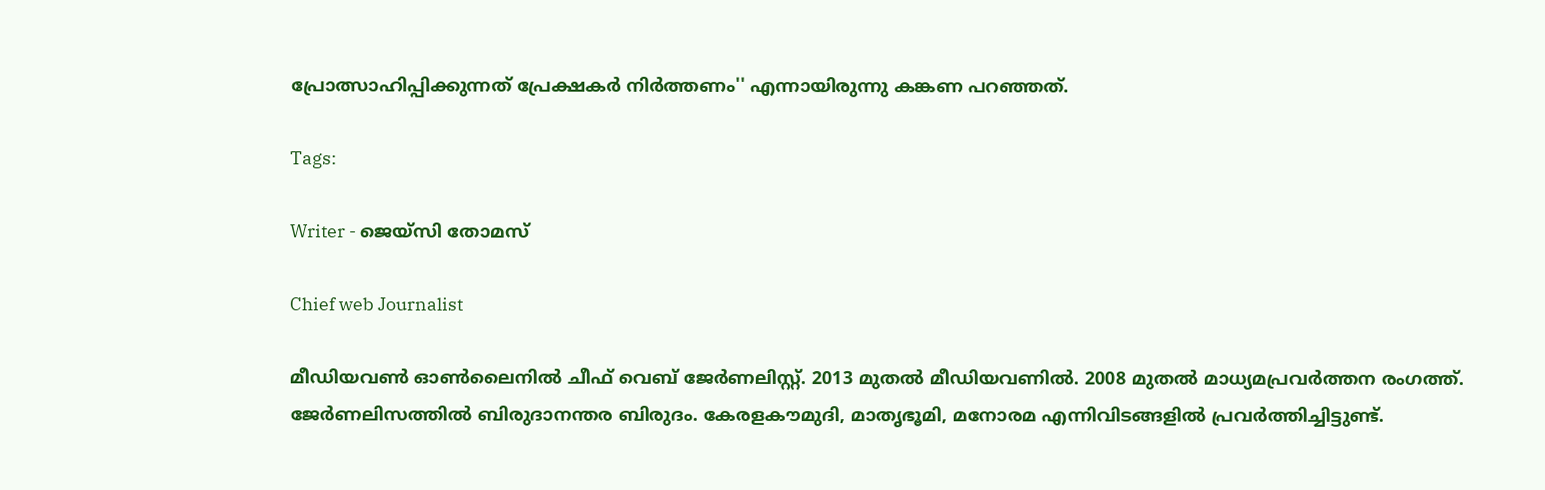പ്രോത്സാഹിപ്പിക്കുന്നത് പ്രേക്ഷകര്‍ നിര്‍ത്തണം'' എന്നായിരുന്നു കങ്കണ പറഞ്ഞത്.

Tags:

Writer - ജെയ്സി തോമസ്

Chief web Journalist

മീഡിയവൺ ഓൺലൈനിൽ ചീഫ് വെബ് ജേർണലിസ്റ്റ്. 2013 മുതൽ മീഡിയവണിൽ. 2008 മുതൽ മാധ്യമപ്രവർത്തന രംഗത്ത്. ജേർണലിസത്തിൽ ബിരുദാനന്തര ബിരുദം. കേരളകൗമുദി, മാതൃഭൂമി, മനോരമ എന്നിവിടങ്ങളിൽ പ്രവർത്തിച്ചിട്ടുണ്ട്.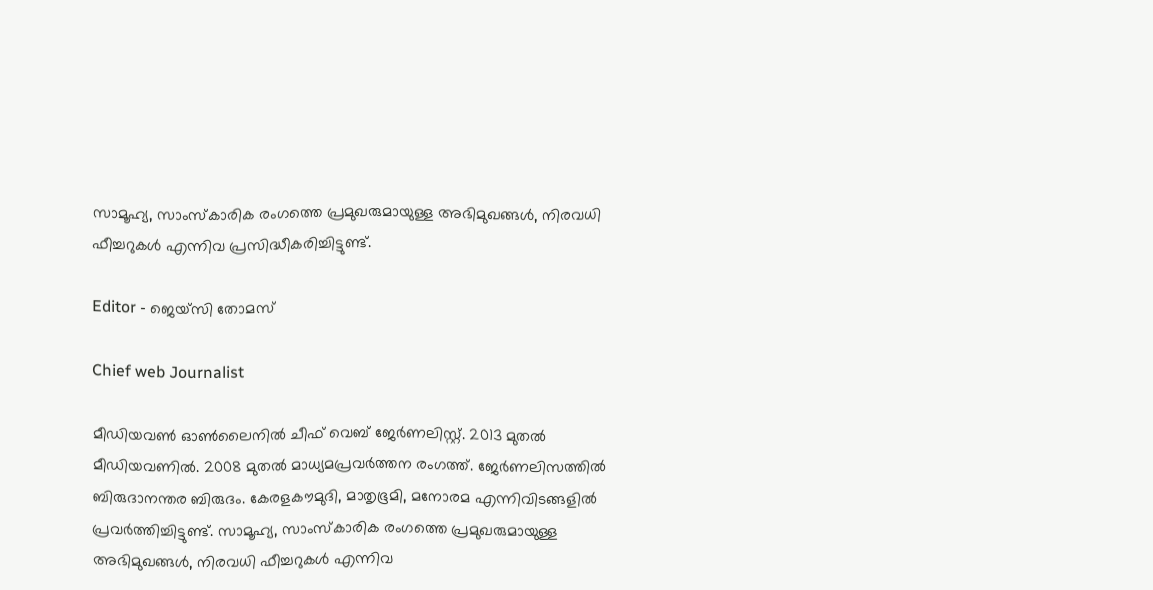സാമൂഹ്യ, സാംസ്‌കാരിക രംഗത്തെ പ്രമുഖരുമായുള്ള അഭിമുഖങ്ങൾ, നിരവധി ഫീച്ചറുകൾ എന്നിവ പ്രസിദ്ധീകരിച്ചിട്ടുണ്ട്.

Editor - ജെയ്സി തോമസ്

Chief web Journalist

മീഡിയവൺ ഓൺലൈനിൽ ചീഫ് വെബ് ജേർണലിസ്റ്റ്. 2013 മുതൽ മീഡിയവണിൽ. 2008 മുതൽ മാധ്യമപ്രവർത്തന രംഗത്ത്. ജേർണലിസത്തിൽ ബിരുദാനന്തര ബിരുദം. കേരളകൗമുദി, മാതൃഭൂമി, മനോരമ എന്നിവിടങ്ങളിൽ പ്രവർത്തിച്ചിട്ടുണ്ട്. സാമൂഹ്യ, സാംസ്‌കാരിക രംഗത്തെ പ്രമുഖരുമായുള്ള അഭിമുഖങ്ങൾ, നിരവധി ഫീച്ചറുകൾ എന്നിവ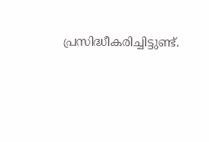പ്രസിദ്ധീകരിച്ചിട്ടുണ്ട്.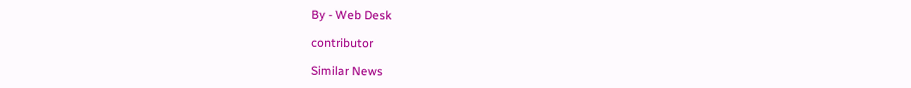By - Web Desk

contributor

Similar News